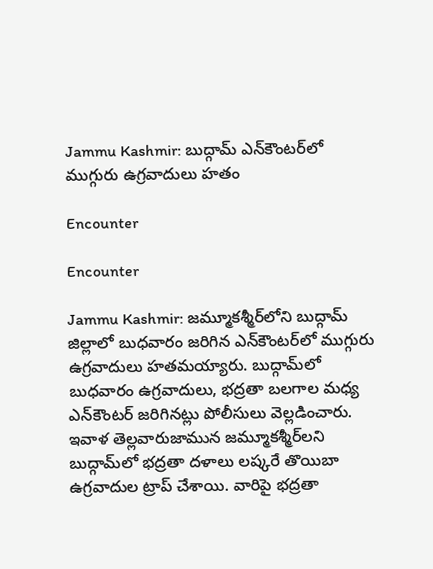Jammu Kashmir: బుద్గామ్ ఎన్‌కౌంటర్‌లో ముగ్గురు ఉగ్రవాదులు హతం

Encounter

Encounter

Jammu Kashmir: జమ్మూకశ్మీర్‌లోని బుద్గామ్ జిల్లాలో బుధవారం జరిగిన ఎన్‌కౌంటర్‌లో ముగ్గురు ఉగ్రవాదులు హతమయ్యారు. బుద్గామ్‌లో బుధవారం ఉగ్రవాదులు, భద్రతా బలగాల మధ్య ఎన్‌కౌంటర్‌ జరిగినట్లు పోలీసులు వెల్లడించారు. ఇవాళ తెల్లవారుజామున జమ్మూకశ్మీర్‌లని బుద్గామ్‌లో భద్రతా దళాలు లష్కరే తొయిబా ఉగ్రవాదుల ట్రాప్ చేశాయి. వారిపై భద్రతా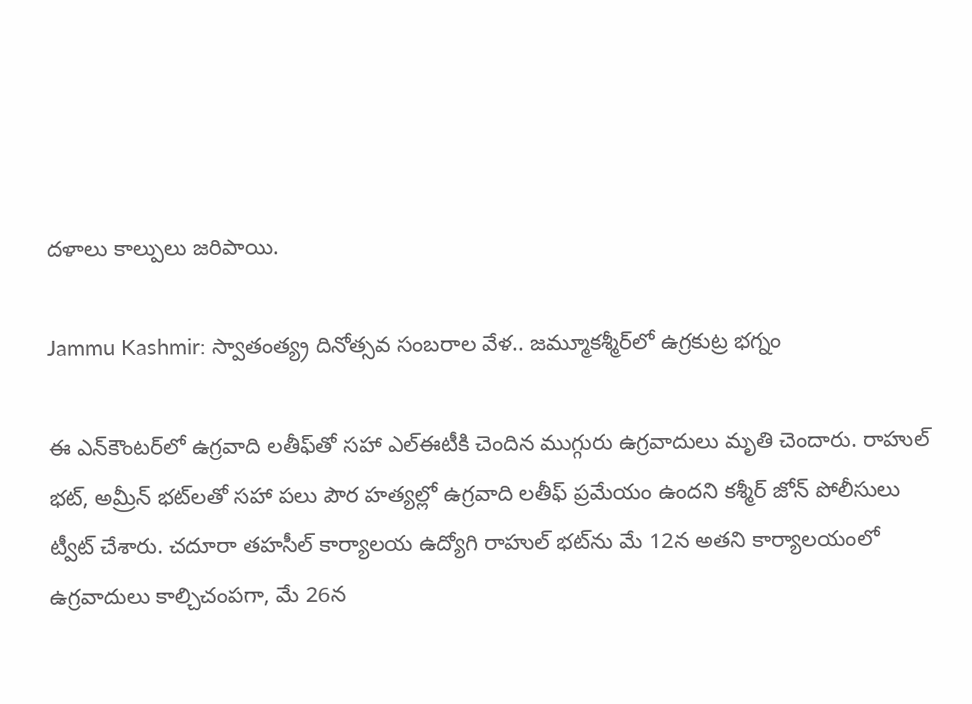దళాలు కాల్పులు జరిపాయి.

Jammu Kashmir: స్వాతంత్య్ర దినోత్సవ సంబరాల వేళ.. జమ్మూకశ్మీర్‌లో ఉగ్రకుట్ర భగ్నం

ఈ ఎన్‌కౌంటర్‌లో ఉగ్రవాది లతీఫ్‌తో సహా ఎల్‌ఈటీకి చెందిన ముగ్గురు ఉగ్రవాదులు మృతి చెందారు. రాహుల్ భట్, అమ్రీన్ భట్‌లతో సహా పలు పౌర హత్యల్లో ఉగ్రవాది లతీఫ్ ప్రమేయం ఉందని కశ్మీర్ జోన్ పోలీసులు ట్వీట్ చేశారు. చదూరా తహసీల్ కార్యాలయ ఉద్యోగి రాహుల్ భట్‌ను మే 12న అతని కార్యాలయంలో ఉగ్రవాదులు కాల్చిచంపగా, మే 26న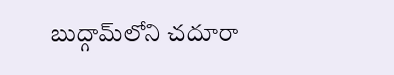బుద్గామ్‌లోని చదూరా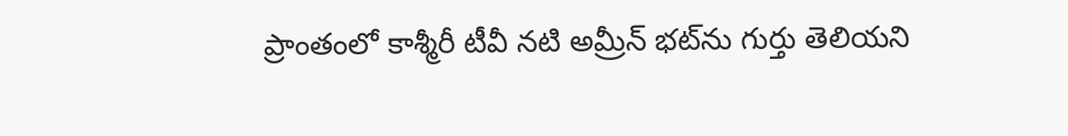ప్రాంతంలో కాశ్మీరీ టీవీ నటి అమ్రీన్ భట్‌ను గుర్తు తెలియని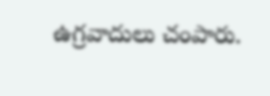ఉగ్రవాదులు చంపారు.